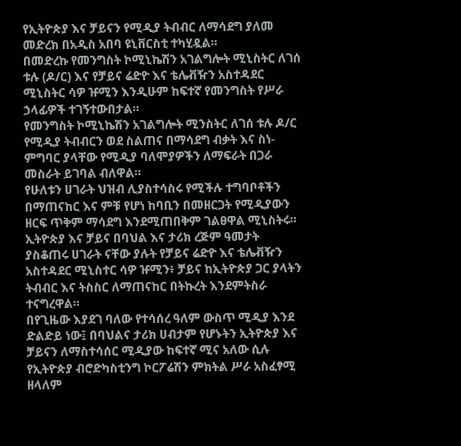የኢትዮጵያ እና ቻይናን የሚዲያ ትብብር ለማሳደግ ያለመ መድረክ በአዲስ አበባ ዩኒቨርስቲ ተካሂዷል።
በመድረኩ የመንግስት ኮሚኒኬሽን አገልግሎት ሚኒስትር ለገሰ ቱሉ (ዶ/ር) እና የቻይና ሬድዮ እና ቴሌቭዥን አስተዳደር ሚኒስትር ሳዎ ዡሚን እንዲሁም ከፍተኛ የመንግስት የሥራ ኃላፊዎች ተገኝተውበታል።
የመንግስት ኮሚኒኬሽን አገልግሎት ሚንስትር ለገሰ ቱሉ ዶ/ር የሚዲያ ትብብርን ወደ ስልጠና በማሳደግ ብቃት እና ስነ-ምግባር ያላቸው የሚዲያ ባለሞያዎችን ለማፍራት በጋራ መስራት ይገባል ብለዋል።
የሁለቱን ሀገራት ህዝብ ሊያስተሳስሩ የሚችሉ ተግባቦቶችን በማጠናከር እና ምቹ የሆነ ከባቢን በመዘርጋት የሚዲያውን ዘርፍ ጥቅም ማሳደግ እንደሚጠበቅም ገልፀዋል ሚኒስትሩ።
ኢትዮጵያ እና ቻይና በባህል እና ታሪክ ረጅም ዓመታት ያስቆጠሩ ሀገራት ናቸው ያሉት የቻይና ሬድዮ እና ቴሌቭዥን አስተዳደር ሚኒስተር ሳዎ ዡሚን፥ ቻይና ከኢትዮጵያ ጋር ያላትን ትብብር እና ትስስር ለማጠናከር በትኩረት እንደምትስራ ተናግረዋል።
በየጊዜው እያደገ ባለው የተሳሰረ ዓለም ውስጥ ሚዲያ እንደ ድልድይ ነው፤ በባህልና ታሪክ ሀብታም የሆኑትን ኢትዮጵያ እና ቻይናን ለማስተሳሰር ሚዲያው ከፍተኛ ሚና አለው ሲሉ የኢትዮጵያ ብሮድካስቲንግ ኮርፖሬሽን ምክትል ሥራ አስፈፃሚ ዘላለም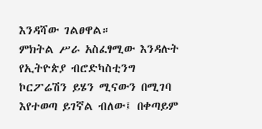እንዳሻው ገልፀዋል።
ምክትል ሥራ አስፈፃሚው እንዳሉት የኢትዮጵያ ብሮድካስቲንግ ኮርፖሬሽን ይሄን ሚናውን በሚገባ እየተወጣ ይገኛል ብለው፤ በቀጣይም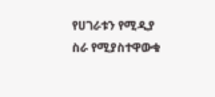የሀገራቱን የሚዲያ ስራ የሚያስተዋውቁ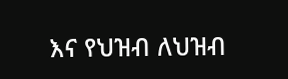እና የህዝብ ለህዝብ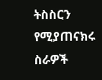ትስስርን የሚያጠናክሩ ስራዎች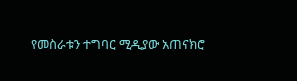የመስራቱን ተግባር ሚዲያው አጠናክሮ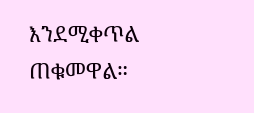እንደሚቀጥል ጠቁመዋል።